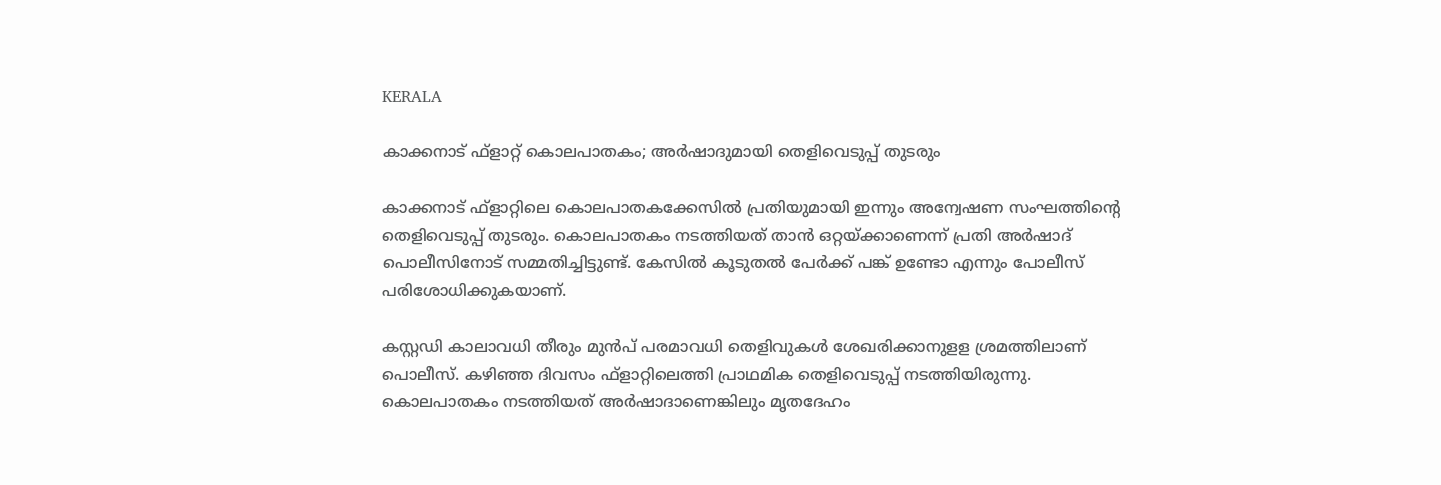KERALA

കാക്കനാട് ഫ്ളാറ്റ് കൊലപാതകം; അര്‍ഷാദുമായി തെളിവെടുപ്പ് തുടരും

കാക്കനാട് ഫ്‌ളാറ്റിലെ കൊലപാതകക്കേസില്‍ പ്രതിയുമായി ഇന്നും അന്വേഷണ സംഘത്തിന്റെ തെളിവെടുപ്പ് തുടരും. കൊലപാതകം നടത്തിയത് താന്‍ ഒറ്റയ്ക്കാണെന്ന് പ്രതി അര്‍ഷാദ് പൊലീസിനോട് സമ്മതിച്ചിട്ടുണ്ട്. കേസില്‍ കൂടുതല്‍ പേര്‍ക്ക് പങ്ക് ഉണ്ടോ എന്നും പോലീസ് പരിശോധിക്കുകയാണ്.

കസ്റ്റഡി കാലാവധി തീരും മുന്‍പ് പരമാവധി തെളിവുകള്‍ ശേഖരിക്കാനുളള ശ്രമത്തിലാണ് പൊലീസ്. കഴിഞ്ഞ ദിവസം ഫ്‌ളാറ്റിലെത്തി പ്രാഥമിക തെളിവെടുപ്പ് നടത്തിയിരുന്നു. കൊലപാതകം നടത്തിയത് അര്‍ഷാദാണെങ്കിലും മൃതദേഹം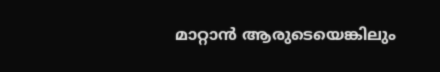മാറ്റാന്‍ ആരുടെയെങ്കിലും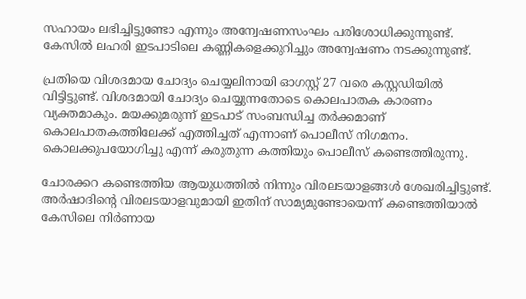സഹായം ലഭിച്ചിട്ടുണ്ടോ എന്നും അന്വേഷണസംഘം പരിശോധിക്കുന്നുണ്ട്. കേസില്‍ ലഹരി ഇടപാടിലെ കണ്ണികളെക്കുറിച്ചും അന്വേഷണം നടക്കുന്നുണ്ട്.

പ്രതിയെ വിശദമായ ചോദ്യം ചെയ്യലിനായി ഓഗസ്റ്റ് 27 വരെ കസ്റ്റഡിയില്‍ വിട്ടിട്ടുണ്ട്. വിശദമായി ചോദ്യം ചെയ്യുന്നതോടെ കൊലപാതക കാരണം വ്യക്തമാകും. മയക്കുമരുന്ന് ഇടപാട് സംബന്ധിച്ച തര്‍ക്കമാണ് കൊലപാതകത്തിലേക്ക് എത്തിച്ചത് എന്നാണ് പൊലീസ് നിഗമനം. കൊലക്കുപയോഗിച്ചു എന്ന് കരുതുന്ന കത്തിയും പൊലീസ് കണ്ടെത്തിരുന്നു.

ചോരക്കറ കണ്ടെത്തിയ ആയുധത്തില്‍ നിന്നും വിരലടയാളങ്ങള്‍ ശേഖരിച്ചിട്ടുണ്ട്. അര്‍ഷാദിന്റെ വിരലടയാളവുമായി ഇതിന് സാമ്യമുണ്ടോയെന്ന് കണ്ടെത്തിയാല്‍ കേസിലെ നിര്‍ണായ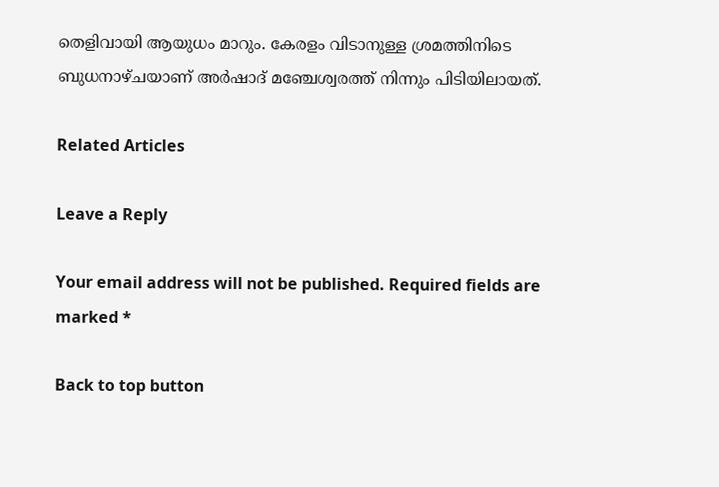തെളിവായി ആയുധം മാറും. കേരളം വിടാനുള്ള ശ്രമത്തിനിടെ ബുധനാഴ്ചയാണ് അര്‍ഷാദ് മഞ്ചേശ്വരത്ത് നിന്നും പിടിയിലായത്.

Related Articles

Leave a Reply

Your email address will not be published. Required fields are marked *

Back to top button